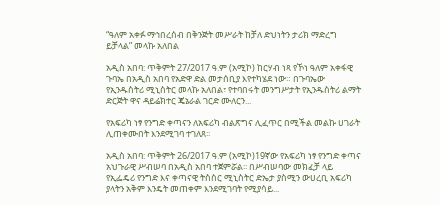“ዓለም አቀፉ ማኅበረሰብ በቅንጅት መሥራት ከቻለ ድህነትን ታሪክ ማድረግ ይቻላል” መላኩ አለበል

አዲስ አበባ: ጥቅምት 27/2017 ዓ.ም (አሚኮ) ከርሃብ ነጻ የኾነ ዓለም አቀፋዊ ጉባኤ በአዲስ አበባ የአድዋ ድል መታሰቢያ እየተካሄደ ነው። በጉባኤው የኢንዱስትሪ ሚኒስትር መላኩ አለበል፣ የተባበሩት መንግሥታት የኢንዱስትሪ ልማት ድርጅት ዋና ዳይሬክተር ጄኔራል ገርድ ሙለርን...

የአፍሪካ ነፃ የንግድ ቀጣናን ለአፍሪካ ብልጽግና ሊፈጥር በሚችል መልኩ ሀገራት ሊጠቀሙበት እንደሚገባ ተገለጸ፡፡

አዲስ አበባ: ጥቅምት 26/2017 ዓ.ም (አሚኮ)19ኛው የአፍሪካ ነፃ የንግድ ቀጣና አህጉራዊ ሥብሠባ በአዲስ አበባ ተጀምሯል፡፡ በሥብሠባው መክፈቻ ላይ የኢፌዴሪ የንግድ እና ቀጣናዊ ትስስር ሚኒስትር ድኤታ ያስሚን ውሀረቢ አፍሪካ ያላትን አቅም እንዴት መጠቀም እንደሚገባት የሚያሳይ...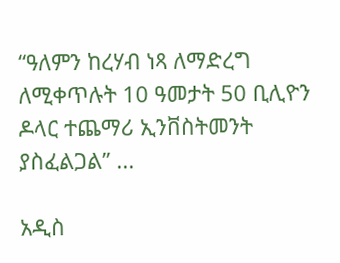“ዓለምን ከረሃብ ነጻ ለማድረግ ለሚቀጥሉት 10 ዓመታት 50 ቢሊዮን ዶላር ተጨማሪ ኢንቨስትመንት ያስፈልጋል” ...

አዲስ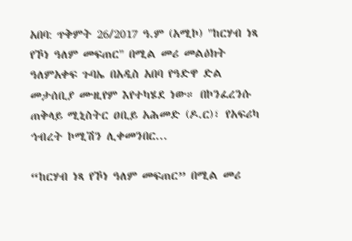አበባ: ጥቅምት 26/2017 ዓ.ም (አሚኮ) "ከርሃብ ነጻ የኾነ ዓለም መፍጠር" በሚል መሪ መልዕክት ዓለምአቀፍ ጉባኤ በአዲስ አበባ የዓድዋ ድል መታሰቢያ ሙዚየም እየተካሄደ ነው። በኮንፈረንሱ ጠቅላይ ሚኒስትር ዐቢይ አሕመድ (ዶ.ር)፣ የአፍሪካ ኅብረት ኮሚሽን ሊቀመንበር...

“ከርሃብ ነጻ የኾነ ዓለም መፍጠር” በሚል መሪ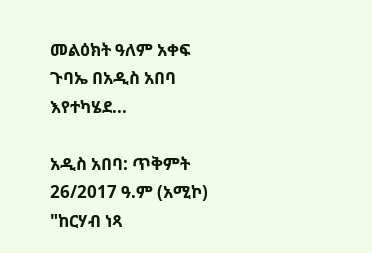መልዕክት ዓለም አቀፍ ጉባኤ በአዲስ አበባ እየተካሄደ...

አዲስ አበባ: ጥቅምት 26/2017 ዓ.ም (አሚኮ) "ከርሃብ ነጻ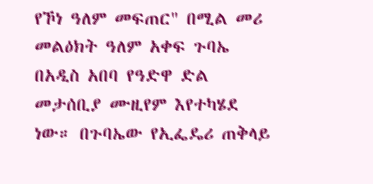የኾነ ዓለም መፍጠር" በሚል መሪ መልዕክት ዓለም አቀፍ ጉባኤ በአዲስ አበባ የዓድዋ ድል መታሰቢያ ሙዚየም እየተካሄደ ነው። በጉባኤው የኢፌዴሪ ጠቅላይ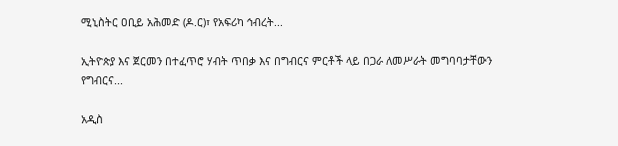ሚኒስትር ዐቢይ አሕመድ (ዶ.ር)፣ የአፍሪካ ኅብረት...

ኢትዮጵያ እና ጀርመን በተፈጥሮ ሃብት ጥበቃ እና በግብርና ምርቶች ላይ በጋራ ለመሥራት መግባባታቸውን የግብርና...

አዲስ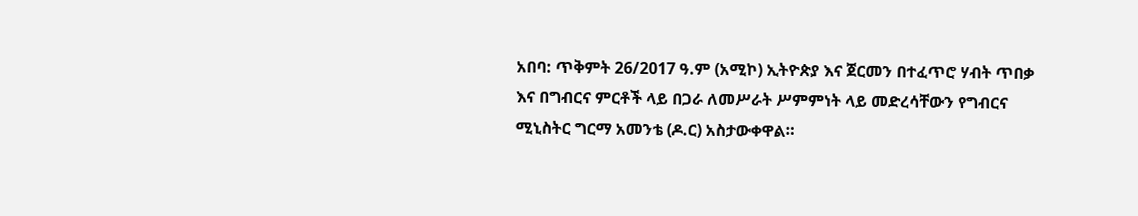አበባ: ጥቅምት 26/2017 ዓ.ም (አሚኮ) ኢትዮጵያ እና ጀርመን በተፈጥሮ ሃብት ጥበቃ እና በግብርና ምርቶች ላይ በጋራ ለመሥራት ሥምምነት ላይ መድረሳቸውን የግብርና ሚኒስትር ግርማ አመንቴ (ዶ.ር) አስታውቀዋል።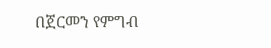በጀርመን የምግብ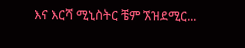እና እርሻ ሚኒስትር ቼም ኧዝደሚር...